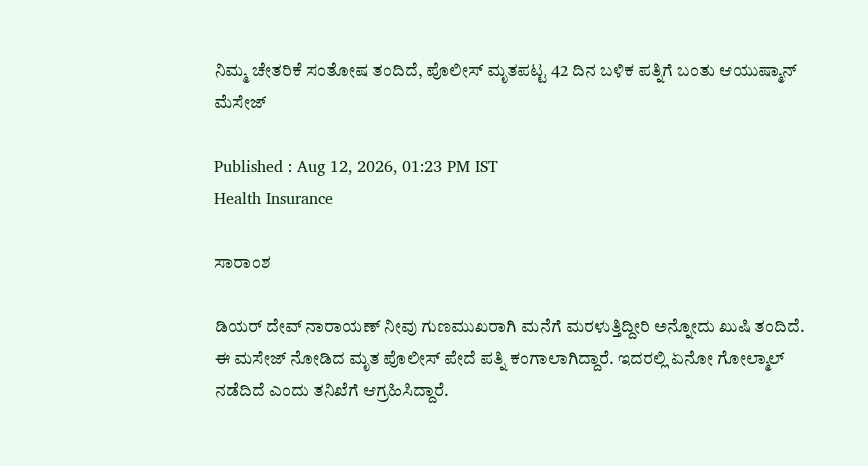ನಿಮ್ಮ ಚೇತರಿಕೆ ಸಂತೋಷ ತಂದಿದೆ, ಪೊಲೀಸ್ ಮೃತಪಟ್ಟ 42 ದಿನ ಬಳಿಕ ಪತ್ನಿಗೆ ಬಂತು ಆಯುಷ್ಮಾನ್ ಮೆಸೇಜ್

Published : Aug 12, 2026, 01:23 PM IST
Health Insurance

ಸಾರಾಂಶ

ಡಿಯರ್ ದೇವ್ ನಾರಾಯಣ್ ನೀವು ಗುಣಮುಖರಾಗಿ ಮನೆಗೆ ಮರಳುತ್ತಿದ್ದೀರಿ ಅನ್ನೋದು ಖುಷಿ ತಂದಿದೆ. ಈ ಮಸೇಜ್ ನೋಡಿದ ಮೃತ ಪೊಲೀಸ್ ಪೇದೆ ಪತ್ನಿ ಕಂಗಾಲಾಗಿದ್ದಾರೆ. ಇದರಲ್ಲಿ ಏನೋ ಗೋಲ್ಮಾಲ್ ನಡೆದಿದೆ ಎಂದು ತನಿಖೆಗೆ ಆಗ್ರಹಿಸಿದ್ದಾರೆ.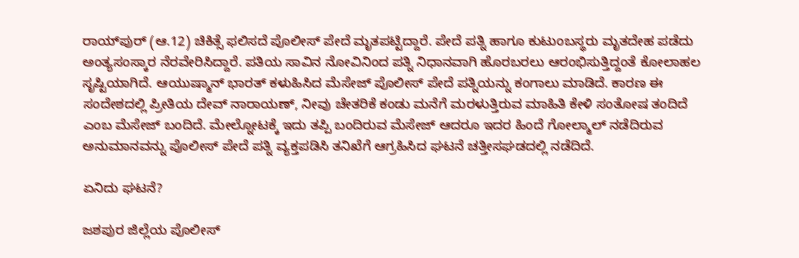ರಾಯ್‌ಪುರ್ (ಆ.12) ಚಿಕಿತ್ಸೆ ಫಲಿಸದೆ ಪೊಲೀಸ್ ಪೇದೆ ಮೃತಪಟ್ಟಿದ್ದಾರೆ. ಪೇದೆ ಪತ್ನಿ ಹಾಗೂ ಕುಟುಂಬಸ್ಥರು ಮೃತದೇಹ ಪಡೆದು ಅಂತ್ಯಸಂಸ್ಕಾರ ನೆರವೇರಿಸಿದ್ದಾರೆ. ಪತಿಯ ಸಾವಿನ ನೋವಿನಿಂದ ಪತ್ನಿ ನಿಧಾನವಾಗಿ ಹೊರಬರಲು ಆರಂಭಿಸುತ್ತಿದ್ದಂತೆ ಕೋಲಾಹಲ ಸೃಷ್ಟಿಯಾಗಿದೆ. ಆಯುಷ್ಮಾನ್ ಭಾರತ್ ಕಳುಹಿಸಿದ ಮೆಸೇಜ್ ಪೊಲೀಸ್ ಪೇದೆ ಪತ್ನಿಯನ್ನು ಕಂಗಾಲು ಮಾಡಿದೆ. ಕಾರಣ ಈ ಸಂದೇಶದಲ್ಲಿ ಪ್ರೀತಿಯ ದೇವ್ ನಾರಾಯಣ್, ನೀವು ಚೇತರಿಕೆ ಕಂಡು ಮನೆಗೆ ಮರಳುತ್ತಿರುವ ಮಾಹಿತಿ ಕೇಳಿ ಸಂತೋಷ ತಂದಿದೆ ಎಂಬ ಮೆಸೇಜ್ ಬಂದಿದೆ. ಮೇಲ್ನೋಟಕ್ಕೆ ಇದು ತಪ್ಪಿ ಬಂದಿರುವ ಮೆಸೇಜ್ ಆದರೂ ಇದರ ಹಿಂದೆ ಗೋಲ್ಮಾಲ್ ನಡೆದಿರುವ ಅನುಮಾನವನ್ನು ಪೊಲೀಸ್ ಪೇದೆ ಪತ್ನಿ ವ್ಯಕ್ತಪಡಿಸಿ ತನಿಖೆಗೆ ಆಗ್ರಹಿಸಿದ ಘಟನೆ ಚತ್ತೀಸಘಡದಲ್ಲಿ ನಡೆದಿದೆ.

ಏನಿದು ಘಟನೆ?

ಜಶಪುರ ಜಿಲ್ಲೆಯ ಪೊಲೀಸ್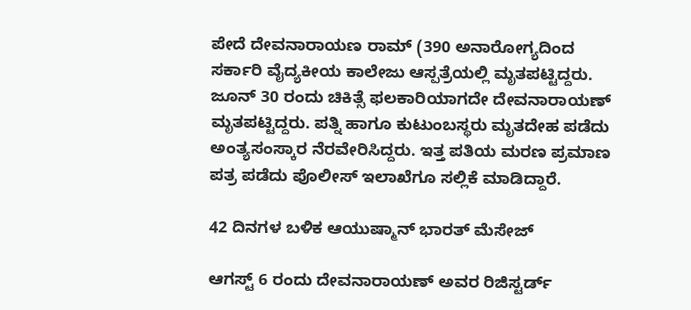ಪೇದೆ ದೇವನಾರಾಯಣ ರಾಮ್ (390 ಅನಾರೋಗ್ಯದಿಂದ ಸರ್ಕಾರಿ ವೈದ್ಯಕೀಯ ಕಾಲೇಜು ಆಸ್ಪತ್ರೆಯಲ್ಲಿ ಮೃತಪಟ್ಟಿದ್ದರು. ಜೂನ್ 30 ರಂದು ಚಿಕಿತ್ಸೆ ಫಲಕಾರಿಯಾಗದೇ ದೇವನಾರಾಯಣ್ ಮೃತಪಟ್ಟಿದ್ದರು. ಪತ್ನಿ ಹಾಗೂ ಕುಟುಂಬಸ್ಥರು ಮೃತದೇಹ ಪಡೆದು ಅಂತ್ಯಸಂಸ್ಕಾರ ನೆರವೇರಿಸಿದ್ದರು. ಇತ್ತ ಪತಿಯ ಮರಣ ಪ್ರಮಾಣ ಪತ್ರ ಪಡೆದು ಪೊಲೀಸ್ ಇಲಾಖೆಗೂ ಸಲ್ಲಿಕೆ ಮಾಡಿದ್ದಾರೆ.

42 ದಿನಗಳ ಬಳಿಕ ಆಯುಷ್ಮಾನ್ ಭಾರತ್ ಮೆಸೇಜ್

ಆಗಸ್ಟ್ 6 ರಂದು ದೇವನಾರಾಯಣ್ ಅವರ ರಿಜಿಸ್ಟರ್ಡ್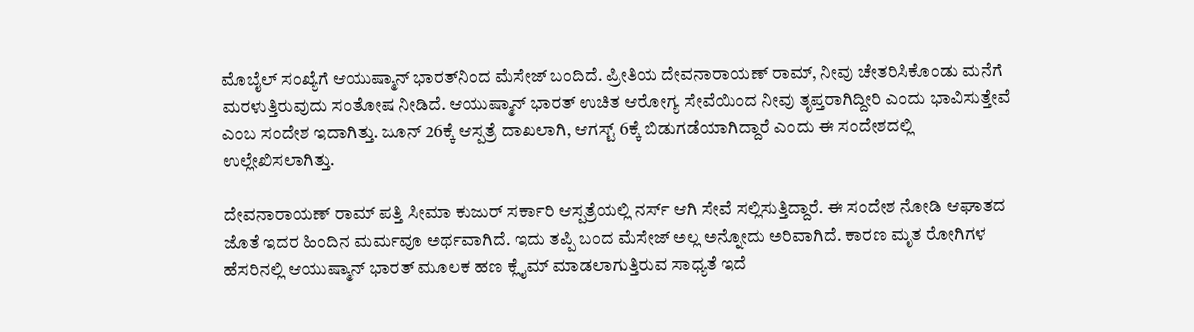ಮೊಬೈಲ್ ಸಂಖ್ಯೆಗೆ ಆಯುಷ್ಮಾನ್ ಭಾರತ್‌ನಿಂದ ಮೆಸೇಜ್ ಬಂದಿದೆ. ಪ್ರೀತಿಯ ದೇವನಾರಾಯಣ್ ರಾಮ್, ನೀವು ಚೇತರಿಸಿಕೊಂಡು ಮನೆಗೆ ಮರಳುತ್ತಿರುವುದು ಸಂತೋಷ ನೀಡಿದೆ. ಆಯುಷ್ಮಾನ್ ಭಾರತ್ ಉಚಿತ ಆರೋಗ್ಯ ಸೇವೆಯಿಂದ ನೀವು ತೃಪ್ತರಾಗಿದ್ದೀರಿ ಎಂದು ಭಾವಿಸುತ್ತೇವೆ ಎಂಬ ಸಂದೇಶ ಇದಾಗಿತ್ತು. ಜೂನ್ 26ಕ್ಕೆ ಆಸ್ಪತ್ರೆ ದಾಖಲಾಗಿ, ಆಗಸ್ಟ್ 6ಕ್ಕೆ ಬಿಡುಗಡೆಯಾಗಿದ್ದಾರೆ ಎಂದು ಈ ಸಂದೇಶದಲ್ಲಿ ಉಲ್ಲೇಖಿಸಲಾಗಿತ್ತು.

ದೇವನಾರಾಯಣ್ ರಾಮ್ ಪತ್ತಿ ಸೀಮಾ ಕುಜುರ್ ಸರ್ಕಾರಿ ಆಸ್ಪತ್ರೆಯಲ್ಲಿ ನರ್ಸ್ ಆಗಿ ಸೇವೆ ಸಲ್ಲಿಸುತ್ತಿದ್ದಾರೆ. ಈ ಸಂದೇಶ ನೋಡಿ ಆಘಾತದ ಜೊತೆ ಇದರ ಹಿಂದಿನ ಮರ್ಮವೂ ಅರ್ಥವಾಗಿದೆ. ಇದು ತಪ್ಪಿ ಬಂದ ಮೆಸೇಜ್ ಅಲ್ಲ ಅನ್ನೋದು ಅರಿವಾಗಿದೆ. ಕಾರಣ ಮೃತ ರೋಗಿಗಳ ಹೆಸರಿನಲ್ಲಿ ಆಯುಷ್ಮಾನ್ ಭಾರತ್ ಮೂಲಕ ಹಣ ಕ್ಲೈಮ್ ಮಾಡಲಾಗುತ್ತಿರುವ ಸಾಧ್ಯತೆ ಇದೆ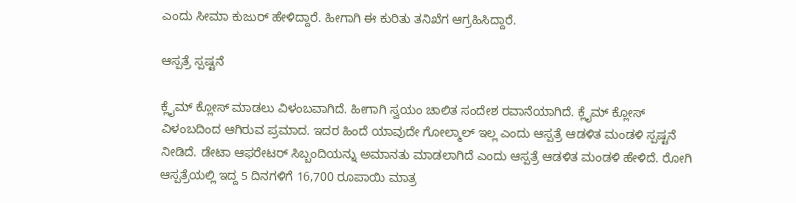ಎಂದು ಸೀಮಾ ಕುಜುರ್ ಹೇಳಿದ್ದಾರೆ. ಹೀಗಾಗಿ ಈ ಕುರಿತು ತನಿಖೆಗ ಆಗ್ರಹಿಸಿದ್ದಾರೆ.

ಆಸ್ಪತ್ರೆ ಸ್ಪಷ್ಟನೆ

ಕ್ಲೈಮ್ ಕ್ಲೋಸ್ ಮಾಡಲು ವಿಳಂಬವಾಗಿದೆ. ಹೀಗಾಗಿ ಸ್ವಯಂ ಚಾಲಿತ ಸಂದೇಶ ರವಾನೆಯಾಗಿದೆ. ಕ್ಲೈಮ್ ಕ್ಲೋಸ್ ವಿಳಂಬದಿಂದ ಆಗಿರುವ ಪ್ರಮಾದ. ಇದರ ಹಿಂದೆ ಯಾವುದೇ ಗೋಲ್ಮಾಲ್ ಇಲ್ಲ ಎಂದು ಆಸ್ಪತ್ರೆ ಆಡಳಿತ ಮಂಡಳಿ ಸ್ಪಷ್ಟನೆ ನೀಡಿದೆ. ಡೇಟಾ ಆಫರೇಟರ್ ಸಿಬ್ಬಂದಿಯನ್ನು ಅಮಾನತು ಮಾಡಲಾಗಿದೆ ಎಂದು ಆಸ್ಪತ್ರೆ ಆಡಳಿತ ಮಂಡಳಿ ಹೇಳಿದೆ. ರೋಗಿ ಆಸ್ಪತ್ರೆಯಲ್ಲಿ ಇದ್ದ 5 ದಿನಗಳಿಗೆ 16,700 ರೂಪಾಯಿ ಮಾತ್ರ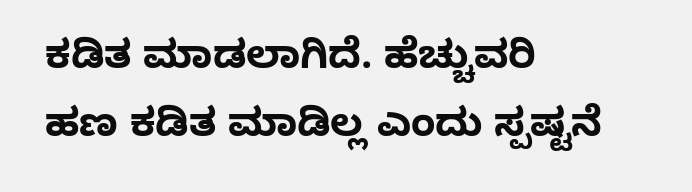ಕಡಿತ ಮಾಡಲಾಗಿದೆ. ಹೆಚ್ಚುವರಿ ಹಣ ಕಡಿತ ಮಾಡಿಲ್ಲ ಎಂದು ಸ್ಪಷ್ಟನೆ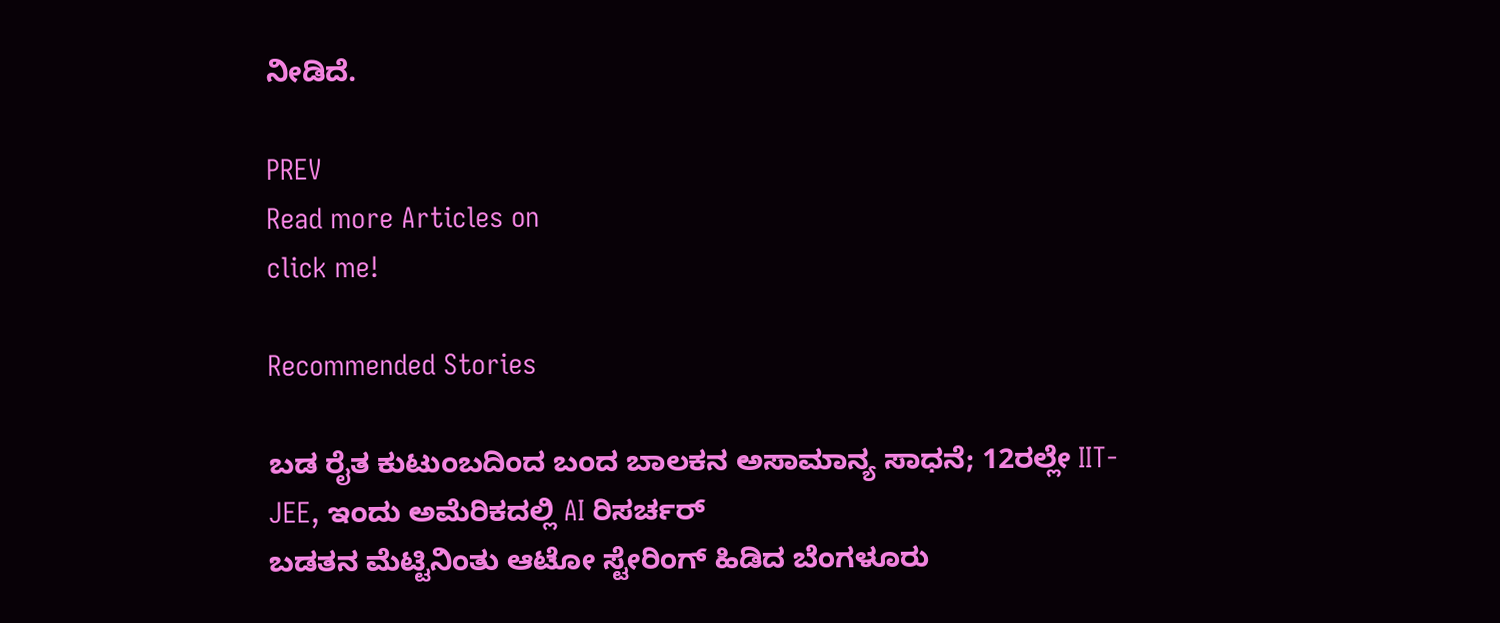ನೀಡಿದೆ.

PREV
Read more Articles on
click me!

Recommended Stories

ಬಡ ರೈತ ಕುಟುಂಬದಿಂದ ಬಂದ ಬಾಲಕನ ಅಸಾಮಾನ್ಯ ಸಾಧನೆ; 12ರಲ್ಲೇ IIT-JEE, ಇಂದು ಅಮೆರಿಕದಲ್ಲಿ AI ರಿಸರ್ಚರ್
ಬಡತನ ಮೆಟ್ಟಿನಿಂತು ಆಟೋ ಸ್ಟೇರಿಂಗ್ ಹಿಡಿದ ಬೆಂಗಳೂರು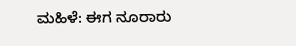ಮಹಿಳೆ: ಈಗ ನೂರಾರು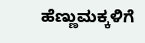ಹೆಣ್ಣುಮಕ್ಕಳಿಗೆ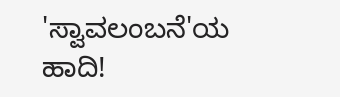'ಸ್ವಾವಲಂಬನೆ'ಯ ಹಾದಿ!